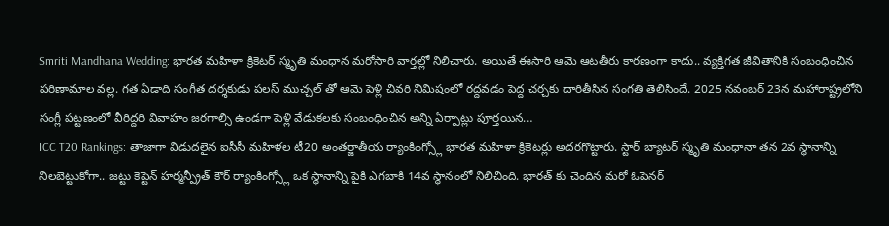Smriti Mandhana Wedding: భారత మహిళా క్రికెటర్ స్మృతి మంధాన మరోసారి వార్తల్లో నిలిచారు. అయితే ఈసారి ఆమె ఆటతీరు కారణంగా కాదు.. వ్యక్తిగత జీవితానికి సంబంధించిన పరిణామాల వల్ల. గత ఏడాది సంగీత దర్శకుడు పలస్ ముచ్చల్ తో ఆమె పెళ్లి చివరి నిమిషంలో రద్దవడం పెద్ద చర్చకు దారితీసిన సంగతి తెలిసిందే. 2025 నవంబర్ 23న మహారాష్ట్రలోని సంగ్లీ పట్టణంలో వీరిద్దరి వివాహం జరగాల్సి ఉండగా పెళ్లి వేడుకలకు సంబంధించిన అన్ని ఏర్పాట్లు పూర్తయిన…
ICC T20 Rankings: తాజాగా విడుదలైన ఐసీసీ మహిళల టీ20 అంతర్జాతీయ ర్యాంకింగ్స్లో భారత మహిళా క్రికెటర్లు అదరగొట్టారు. స్టార్ బ్యాటర్ స్మృతి మంధానా తన 2వ స్థానాన్ని నిలబెట్టుకోగా.. జట్టు కెప్టెన్ హర్మన్ప్రీత్ కౌర్ ర్యాంకింగ్స్లో ఒక స్థానాన్ని పైకి ఎగబాకి 14వ స్థానంలో నిలిచింది. భారత్ కు చెందిన మరో ఓపెనర్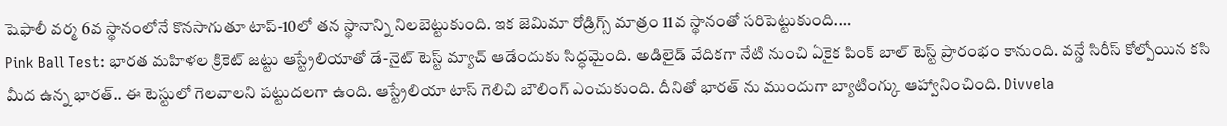షెఫాలీ వర్మ 6వ స్థానంలోనే కొనసాగుతూ టాప్-10లో తన స్థానాన్ని నిలబెట్టుకుంది. ఇక జెమిమా రోడ్రిగ్స్ మాత్రం 11వ స్థానంతో సరిపెట్టుకుంది.…
Pink Ball Test: భారత మహిళల క్రికెట్ జట్టు ఆస్ట్రేలియాతో డే-నైట్ టెస్ట్ మ్యాచ్ ఆడేందుకు సిద్ధమైంది. అడిలైడ్ వేదికగా నేటి నుంచి ఏకైక పింక్ బాల్ టెస్ట్ ప్రారంభం కానుంది. వన్డే సిరీస్ కోల్పోయిన కసి మీద ఉన్న భారత్.. ఈ టెస్టులో గెలవాలని పట్టుదలగా ఉంది. ఆస్ట్రేలియా టాస్ గెలిచి బౌలింగ్ ఎంచుకుంది. దీనితో భారత్ ను ముందుగా బ్యాటింగ్కు ఆహ్వానించింది. Divvela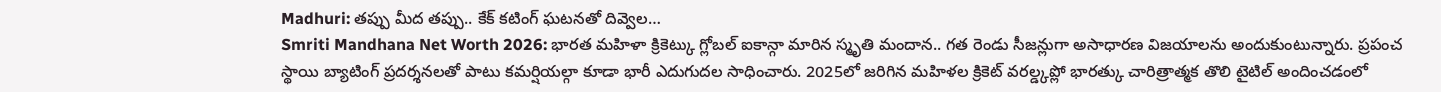Madhuri: తప్పు మీద తప్పు.. కేక్ కటింగ్ ఘటనతో దివ్వెల…
Smriti Mandhana Net Worth 2026: భారత మహిళా క్రికెట్కు గ్లోబల్ ఐకాన్గా మారిన స్మృతి మందాన.. గత రెండు సీజన్లుగా అసాధారణ విజయాలను అందుకుంటున్నారు. ప్రపంచ స్థాయి బ్యాటింగ్ ప్రదర్శనలతో పాటు కమర్షియల్గా కూడా భారీ ఎదుగుదల సాధించారు. 2025లో జరిగిన మహిళల క్రికెట్ వరల్డ్కప్లో భారత్కు చారిత్రాత్మక తొలి టైటిల్ అందించడంలో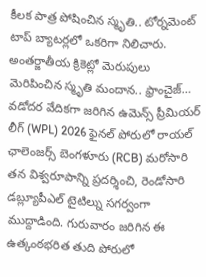కీలక పాత్ర పోషించిన స్మృతి.. టోర్నమెంట్ టాప్ బ్యాటర్లలో ఒకరిగా నిలిచారు. అంతర్జాతీయ క్రికెట్లో మెరుపులు మెరిపించిన స్మృతి మందాన.. ఫ్రాంచైజ్…
వడోదర వేదికగా జరిగిన ఉమెన్స్ ప్రీమియర్ లీగ్ (WPL) 2026 ఫైనల్ పోరులో రాయల్ ఛాలెంజర్స్ బెంగళూరు (RCB) మరోసారి తన విశ్వరూపాన్ని ప్రదర్శించి, రెండోసారి డబ్ల్యూపీఎల్ టైటిల్ను సగర్వంగా ముద్దాడింది. గురువారం జరిగిన ఈ ఉత్కంఠభరిత తుది పోరులో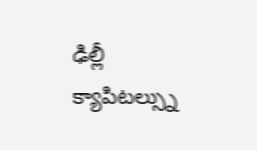ఢిల్లీ క్యాపిటల్స్ను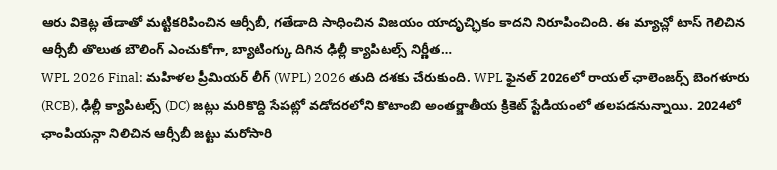ఆరు వికెట్ల తేడాతో మట్టికరిపించిన ఆర్సీబీ, గతేడాది సాధించిన విజయం యాదృచ్ఛికం కాదని నిరూపించింది. ఈ మ్యాచ్లో టాస్ గెలిచిన ఆర్సీబీ తొలుత బౌలింగ్ ఎంచుకోగా, బ్యాటింగ్కు దిగిన ఢిల్లీ క్యాపిటల్స్ నిర్ణీత…
WPL 2026 Final: మహిళల ప్రీమియర్ లీగ్ (WPL) 2026 తుది దశకు చేరుకుంది. WPL ఫైనల్ 2026లో రాయల్ ఛాలెంజర్స్ బెంగళూరు (RCB), ఢిల్లీ క్యాపిటల్స్ (DC) జట్లు మరికొద్ది సేపట్లో వడోదరలోని కొటాంబి అంతర్జాతీయ క్రికెట్ స్టేడియంలో తలపడనున్నాయి. 2024లో ఛాంపియన్గా నిలిచిన ఆర్సీబీ జట్టు మరోసారి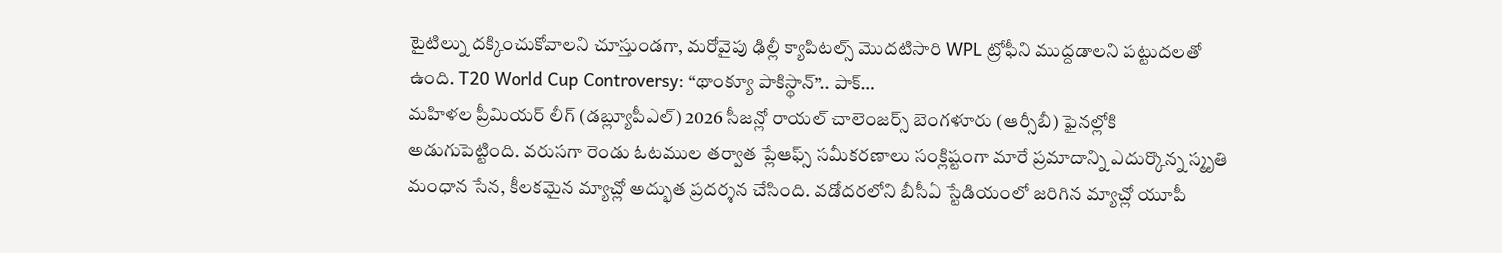టైటిల్ను దక్కించుకోవాలని చూస్తుండగా, మరోవైపు ఢిల్లీ క్యాపిటల్స్ మొదటిసారి WPL ట్రోఫీని ముద్దడాలని పట్టుదలతో ఉంది. T20 World Cup Controversy: “థాంక్యూ పాకిస్థాన్”.. పాక్…
మహిళల ప్రీమియర్ లీగ్ (డబ్ల్యూపీఎల్) 2026 సీజన్లో రాయల్ చాలెంజర్స్ బెంగళూరు (ఆర్సీబీ) ఫైనల్లోకి అడుగుపెట్టింది. వరుసగా రెండు ఓటముల తర్వాత ప్లేఆఫ్స్ సమీకరణాలు సంక్లిష్టంగా మారే ప్రమాదాన్ని ఎదుర్కొన్న స్మృతి మంధాన సేన, కీలకమైన మ్యాచ్లో అద్భుత ప్రదర్శన చేసింది. వడోదరలోని బీసీఏ స్టేడియంలో జరిగిన మ్యాచ్లో యూపీ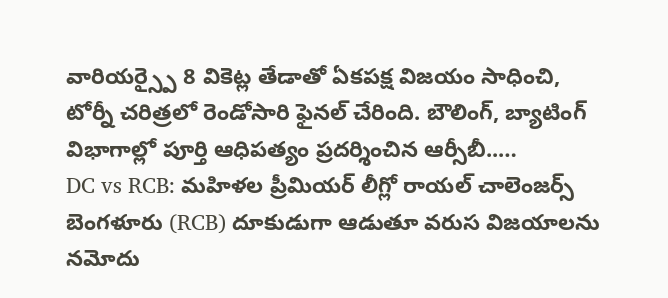వారియర్స్పై 8 వికెట్ల తేడాతో ఏకపక్ష విజయం సాధించి, టోర్నీ చరిత్రలో రెండోసారి ఫైనల్ చేరింది. బౌలింగ్, బ్యాటింగ్ విభాగాల్లో పూర్తి ఆధిపత్యం ప్రదర్శించిన ఆర్సీబీ..…
DC vs RCB: మహిళల ప్రీమియర్ లీగ్లో రాయల్ చాలెంజర్స్ బెంగళూరు (RCB) దూకుడుగా ఆడుతూ వరుస విజయాలను నమోదు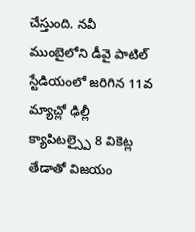చేస్తుంది. నవీ ముంబైలోని డీవై పాటిల్ స్టేడియంలో జరిగిన 11వ మ్యాచ్లో ఢిల్లీ క్యాపిటల్స్పై 8 వికెట్ల తేడాతో విజయం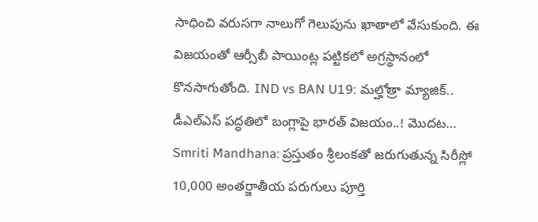సాధించి వరుసగా నాలుగో గెలుపును ఖాతాలో వేసుకుంది. ఈ విజయంతో ఆర్సీబీ పాయింట్ల పట్టికలో అగ్రస్థానంలో కొనసాగుతోంది. IND vs BAN U19: మల్హోత్రా మ్యాజిక్.. డీఎల్ఎస్ పద్ధతిలో బంగ్లాపై భారత్ విజయం..! మొదట…
Smriti Mandhana: ప్రస్తుతం శ్రీలంకతో జరుగుతున్న సిరీస్లో 10,000 అంతర్జాతీయ పరుగులు పూర్తి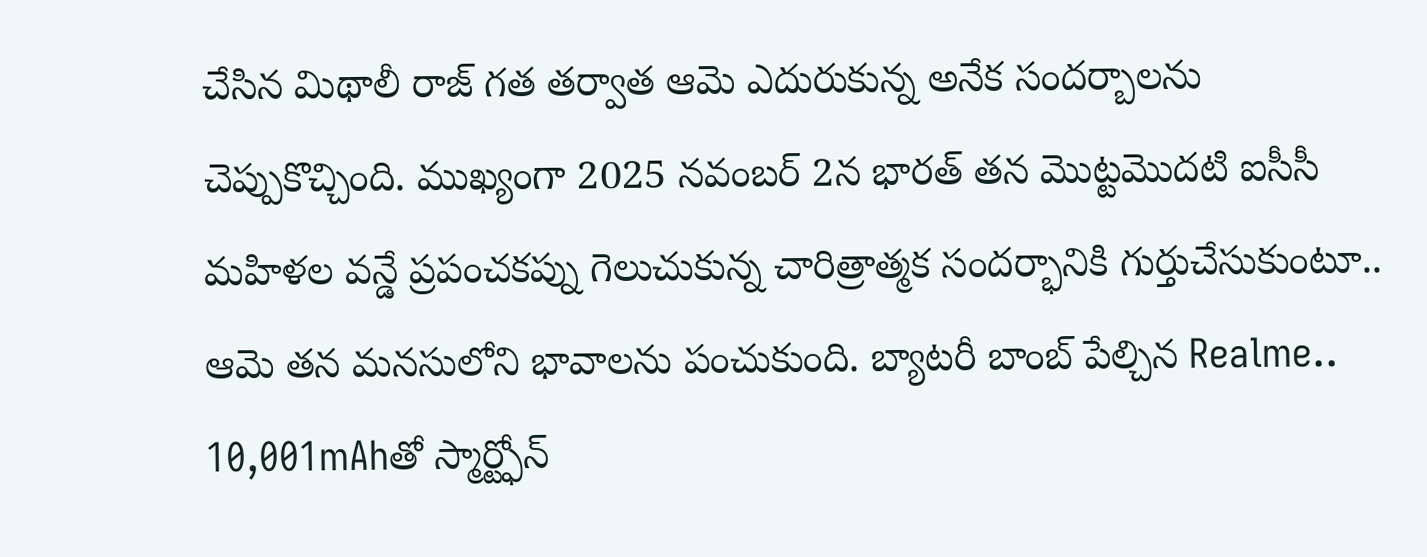చేసిన మిథాలీ రాజ్ గత తర్వాత ఆమె ఎదురుకున్న అనేక సందర్బాలను చెప్పుకొచ్చింది. ముఖ్యంగా 2025 నవంబర్ 2న భారత్ తన మొట్టమొదటి ఐసీసీ మహిళల వన్డే ప్రపంచకప్ను గెలుచుకున్న చారిత్రాత్మక సందర్భానికి గుర్తుచేసుకుంటూ.. ఆమె తన మనసులోని భావాలను పంచుకుంది. బ్యాటరీ బాంబ్ పేల్చిన Realme.. 10,001mAhతో స్మార్ట్ఫోన్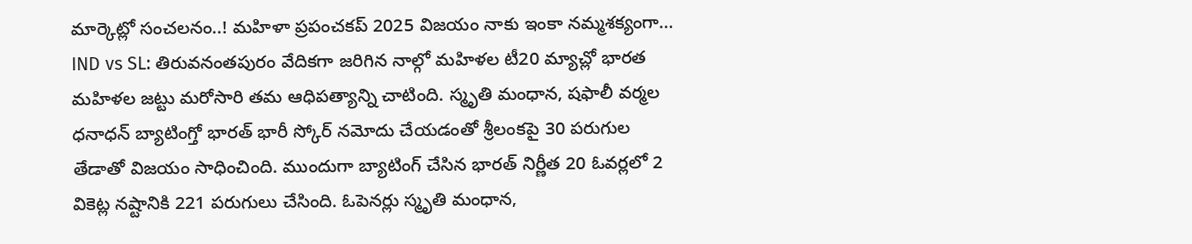మార్కెట్లో సంచలనం..! మహిళా ప్రపంచకప్ 2025 విజయం నాకు ఇంకా నమ్మశక్యంగా…
IND vs SL: తిరువనంతపురం వేదికగా జరిగిన నాల్గో మహిళల టీ20 మ్యాచ్లో భారత మహిళల జట్టు మరోసారి తమ ఆధిపత్యాన్ని చాటింది. స్మృతి మంధాన, షఫాలీ వర్మల ధనాధన్ బ్యాటింగ్తో భారత్ భారీ స్కోర్ నమోదు చేయడంతో శ్రీలంకపై 30 పరుగుల తేడాతో విజయం సాధించింది. ముందుగా బ్యాటింగ్ చేసిన భారత్ నిర్ణీత 20 ఓవర్లలో 2 వికెట్ల నష్టానికి 221 పరుగులు చేసింది. ఓపెనర్లు స్మృతి మంధాన,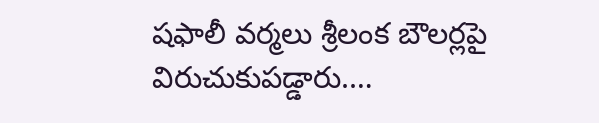షఫాలీ వర్మలు శ్రీలంక బౌలర్లపై విరుచుకుపడ్డారు.…